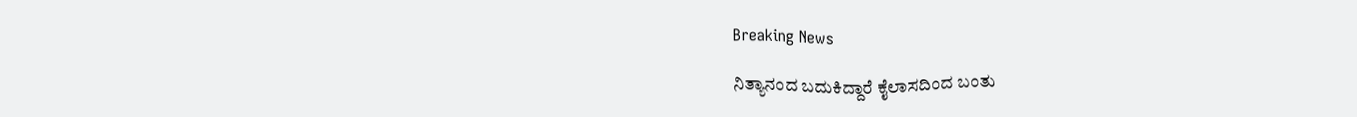Breaking News

ನಿತ್ಯಾನಂದ ಬದುಕಿದ್ದಾರೆ ಕೈಲಾಸದಿಂದ ಬಂತು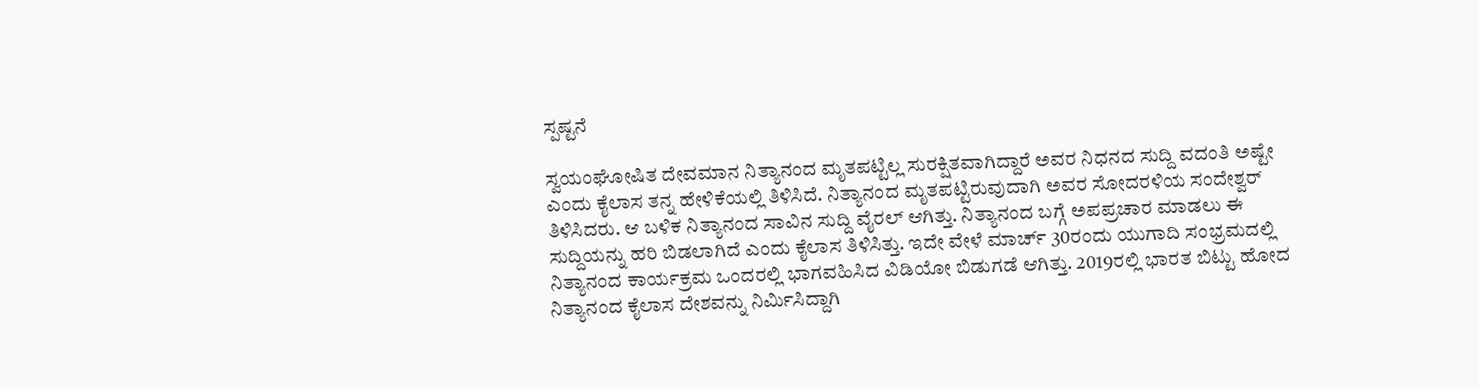ಸ್ಪಷ್ಟನೆ

ಸ್ವಯಂಘೋಷಿತ ದೇವಮಾನ ನಿತ್ಯಾನಂದ ಮೃತಪಟ್ಟಿಲ್ಲ ಸುರಕ್ಷಿತವಾಗಿದ್ದಾರೆ ಅವರ ನಿಧನದ ಸುದ್ದಿ ವದಂತಿ ಅಷ್ಟೇ ಎಂದು ಕೈಲಾಸ ತನ್ನ ಹೇಳಿಕೆಯಲ್ಲಿ ತಿಳಿಸಿದೆ. ನಿತ್ಯಾನಂದ ಮೃತಪಟ್ಟಿರುವುದಾಗಿ ಅವರ ಸೋದರಳಿಯ ಸಂದೇಶ್ವರ್ ತಿಳಿಸಿದರು. ಆ ಬಳಿಕ ನಿತ್ಯಾನಂದ ಸಾವಿನ ಸುದ್ದಿ ವೈರಲ್ ಆಗಿತ್ತು. ನಿತ್ಯಾನಂದ ಬಗ್ಗೆ ಅಪಪ್ರಚಾರ ಮಾಡಲು ಈ ಸುದ್ದಿಯನ್ನು ಹರಿ ಬಿಡಲಾಗಿದೆ ಎಂದು ಕೈಲಾಸ ತಿಳಿಸಿತ್ತು. ಇದೇ ವೇಳೆ ಮಾರ್ಚ್ 30ರಂದು ಯುಗಾದಿ ಸಂಭ್ರಮದಲ್ಲಿ ನಿತ್ಯಾನಂದ ಕಾರ್ಯಕ್ರಮ ಒಂದರಲ್ಲಿ ಭಾಗವಹಿಸಿದ ವಿಡಿಯೋ ಬಿಡುಗಡೆ ಆಗಿತ್ತು. 2019ರಲ್ಲಿ ಭಾರತ ಬಿಟ್ಟು ಹೋದ ನಿತ್ಯಾನಂದ ಕೈಲಾಸ ದೇಶವನ್ನು ನಿರ್ಮಿಸಿದ್ದಾಗಿ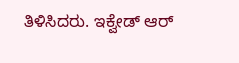ತಿಳಿಸಿದರು. ಇಕ್ವೇಡ್ ಆರ್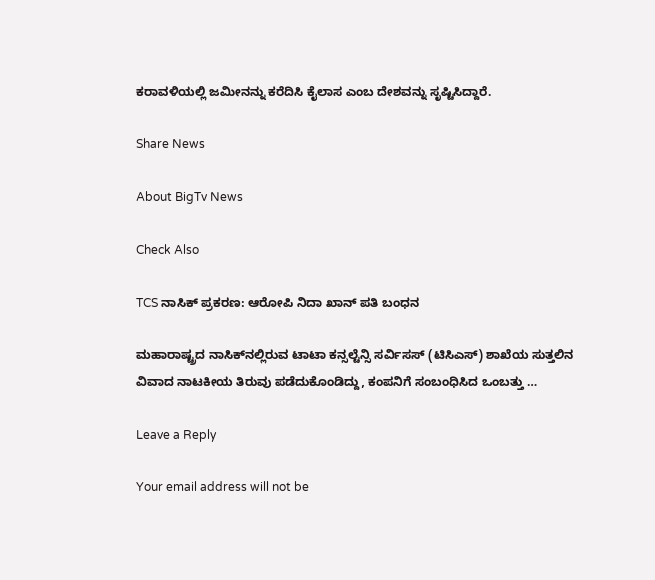ಕರಾವಳಿಯಲ್ಲಿ ಜಮೀನನ್ನು ಕರೆದಿಸಿ ಕೈಲಾಸ ಎಂಬ ದೇಶವನ್ನು ಸೃಷ್ಟಿಸಿದ್ದಾರೆ.

Share News

About BigTv News

Check Also

TCS ನಾಸಿಕ್ ಪ್ರಕರಣ: ಆರೋಪಿ ನಿದಾ ಖಾನ್ ಪತಿ ಬಂಧನ

ಮಹಾರಾಷ್ಟ್ರದ ನಾಸಿಕ್‌ನಲ್ಲಿರುವ ಟಾಟಾ ಕನ್ಸಲ್ಟೆನ್ಸಿ ಸರ್ವಿಸಸ್ (ಟಿಸಿಎಸ್) ಶಾಖೆಯ ಸುತ್ತಲಿನ ವಿವಾದ ನಾಟಕೀಯ ತಿರುವು ಪಡೆದುಕೊಂಡಿದ್ದು, ಕಂಪನಿಗೆ ಸಂಬಂಧಿಸಿದ ಒಂಬತ್ತು …

Leave a Reply

Your email address will not be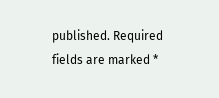published. Required fields are marked *